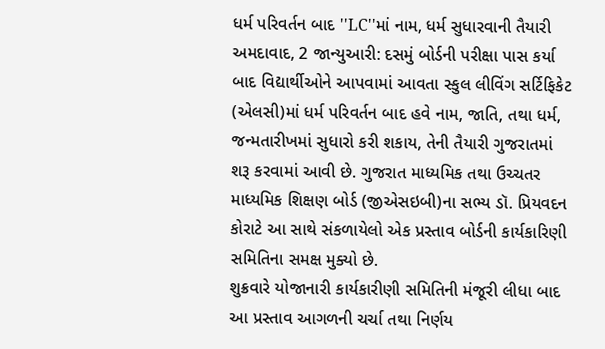ધર્મ પરિવર્તન બાદ ''LC''માં નામ, ધર્મ સુધારવાની તૈયારી
અમદાવાદ, 2 જાન્યુઆરી: દસમું બોર્ડની પરીક્ષા પાસ કર્યા બાદ વિદ્યાર્થીઓને આપવામાં આવતા સ્કુલ લીવિંગ સર્ટિફિકેટ (એલસી)માં ધર્મ પરિવર્તન બાદ હવે નામ, જાતિ, તથા ધર્મ, જન્મતારીખમાં સુધારો કરી શકાય, તેની તૈયારી ગુજરાતમાં શરૂ કરવામાં આવી છે. ગુજરાત માધ્યમિક તથા ઉચ્ચતર માધ્યમિક શિક્ષણ બોર્ડ (જીએસઇબી)ના સભ્ય ડૉ. પ્રિયવદન કોરાટે આ સાથે સંકળાયેલો એક પ્રસ્તાવ બોર્ડની કાર્યકારિણી સમિતિના સમક્ષ મુક્યો છે.
શુક્રવારે યોજાનારી કાર્યકારીણી સમિતિની મંજૂરી લીધા બાદ આ પ્રસ્તાવ આગળની ચર્ચા તથા નિર્ણય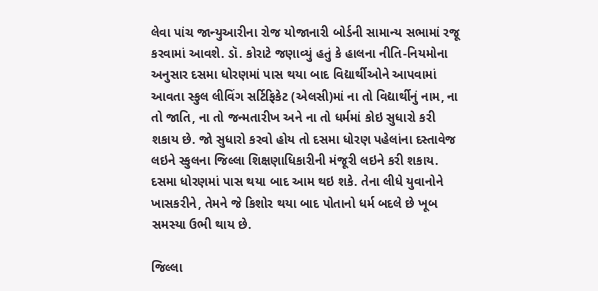લેવા પાંચ જાન્યુઆરીના રોજ યોજાનારી બોર્ડની સામાન્ય સભામાં રજૂ કરવામાં આવશે. ડૉ. કોરાટે જણાવ્યું હતું કે હાલના નીતિ-નિયમોના અનુસાર દસમા ધોરણમાં પાસ થયા બાદ વિદ્યાર્થીઓને આપવામાં આવતા સ્કુલ લીવિંગ સર્ટિફિકેટ (એલસી)માં ના તો વિદ્યાર્થીનું નામ, ના તો જાતિ, ના તો જન્મતારીખ અને ના તો ધર્મમાં કોઇ સુધારો કરી શકાય છે. જો સુધારો કરવો હોય તો દસમા ધોરણ પહેલાંના દસ્તાવેજ લઇને સ્કુલના જિલ્લા શિક્ષણાધિકારીની મંજૂરી લઇને કરી શકાય. દસમા ધોરણમાં પાસ થયા બાદ આમ થઇ શકે. તેના લીધે યુવાનોને ખાસકરીને, તેમને જે કિશોર થયા બાદ પોતાનો ધર્મ બદલે છે ખૂબ સમસ્યા ઉભી થાય છે.

જિલ્લા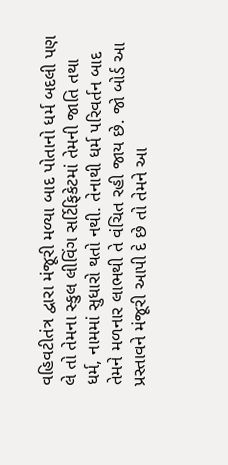વહિવટીતંત્ર દ્વારા મંજૂરી મળ્યા બાદ પોતાનો ધર્મ બદલી પણ લે તો તેમના સ્કુલ લીવિંગ સર્ટિફિકેટમાં તેમની જાતિ તથા ધર્મ, નામમાં સુધારો થતો નથી. તેનાથી ધર્મ પરિવર્તન બાદ તેમને મળનાર લાભથી તે વંચિત રહી જાય છે. જો બોર્ડ આ પ્રસ્તાવને મંજૂરી આપી દે છે તો તેમને આ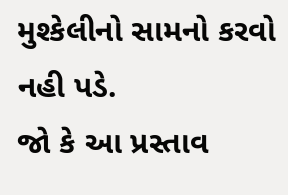મુશ્કેલીનો સામનો કરવો નહી પડે.
જો કે આ પ્રસ્તાવ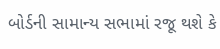બોર્ડની સામાન્ય સભામાં રજૂ થશે કે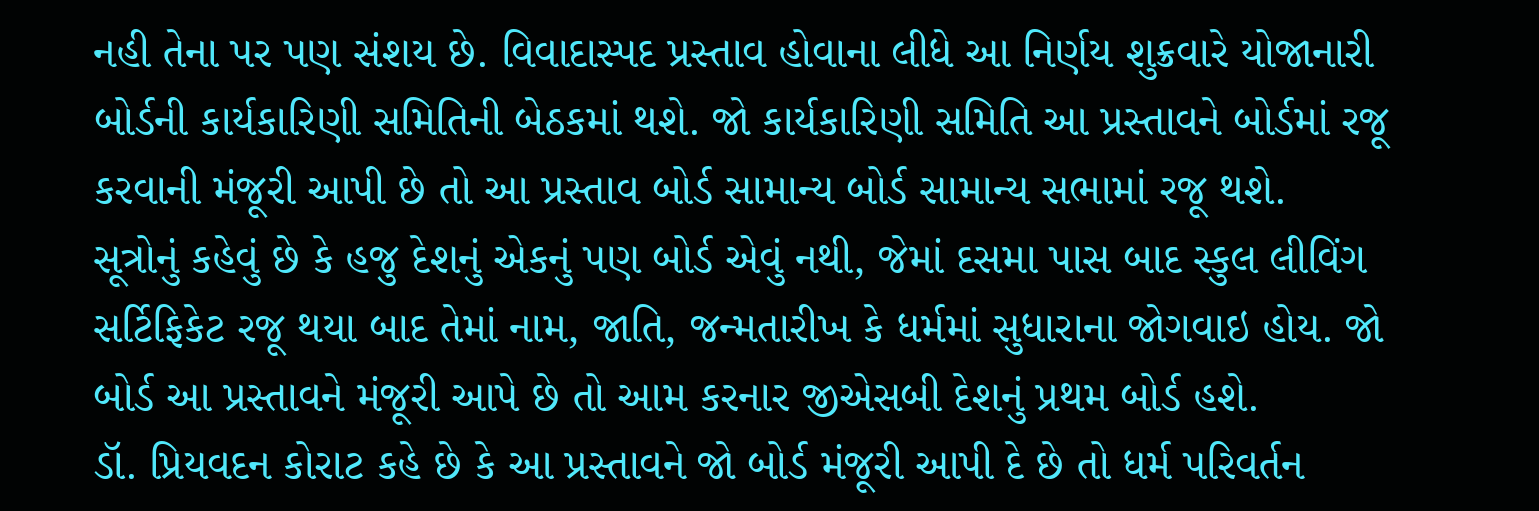નહી તેના પર પણ સંશય છે. વિવાદાસ્પદ પ્રસ્તાવ હોવાના લીધે આ નિર્ણય શુક્રવારે યોજાનારી બોર્ડની કાર્યકારિણી સમિતિની બેઠકમાં થશે. જો કાર્યકારિણી સમિતિ આ પ્રસ્તાવને બોર્ડમાં રજૂ કરવાની મંજૂરી આપી છે તો આ પ્રસ્તાવ બોર્ડ સામાન્ય બોર્ડ સામાન્ય સભામાં રજૂ થશે.
સૂત્રોનું કહેવું છે કે હજુ દેશનું એકનું પણ બોર્ડ એવું નથી, જેમાં દસમા પાસ બાદ સ્કુલ લીવિંગ સર્ટિફિકેટ રજૂ થયા બાદ તેમાં નામ, જાતિ, જન્મતારીખ કે ધર્મમાં સુધારાના જોગવાઇ હોય. જો બોર્ડ આ પ્રસ્તાવને મંજૂરી આપે છે તો આમ કરનાર જીએસબી દેશનું પ્રથમ બોર્ડ હશે.
ડૉ. પ્રિયવદન કોરાટ કહે છે કે આ પ્રસ્તાવને જો બોર્ડ મંજૂરી આપી દે છે તો ધર્મ પરિવર્તન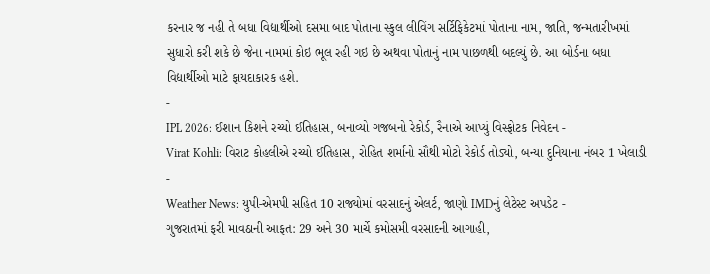કરનાર જ નહી તે બધા વિદ્યાર્થીઓ દસમા બાદ પોતાના સ્કુલ લીવિંગ સર્ટિફિકેટમાં પોતાના નામ, જાતિ, જન્મતારીખમાં સુધારો કરી શકે છે જેના નામમાં કોઇ ભૂલ રહી ગઇ છે અથવા પોતાનું નામ પાછળથી બદલ્યું છે. આ બોર્ડના બધા વિદ્યાર્થીઓ માટે ફાયદાકારક હશે.
-
IPL 2026: ઈશાન કિશને રચ્યો ઈતિહાસ, બનાવ્યો ગજબનો રેકોર્ડ, રૈનાએ આપ્યું વિસ્ફોટક નિવેદન -
Virat Kohli: વિરાટ કોહલીએ રચ્યો ઈતિહાસ, રોહિત શર્માનો સૌથી મોટો રેકોર્ડ તોડ્યો, બન્યા દુનિયાના નંબર 1 ખેલાડી -
Weather News: યુપી-એમપી સહિત 10 રાજ્યોમાં વરસાદનું એલર્ટ, જાણો IMDનું લેટેસ્ટ અપડેટ -
ગુજરાતમાં ફરી માવઠાની આફત: 29 અને 30 માર્ચે કમોસમી વરસાદની આગાહી,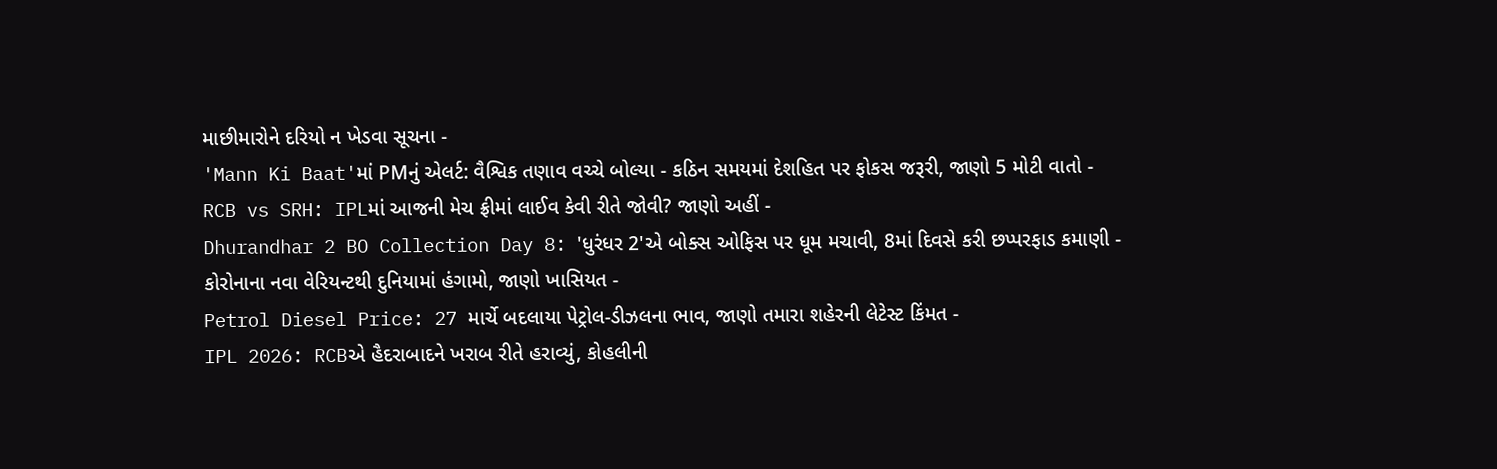માછીમારોને દરિયો ન ખેડવા સૂચના -
'Mann Ki Baat'માં PMનું એલર્ટ: વૈશ્વિક તણાવ વચ્ચે બોલ્યા - કઠિન સમયમાં દેશહિત પર ફોકસ જરૂરી, જાણો 5 મોટી વાતો -
RCB vs SRH: IPLમાં આજની મેચ ફ્રીમાં લાઈવ કેવી રીતે જોવી? જાણો અહીં -
Dhurandhar 2 BO Collection Day 8: 'ધુરંધર 2'એ બોક્સ ઓફિસ પર ધૂમ મચાવી, 8માં દિવસે કરી છપ્પરફાડ કમાણી -
કોરોનાના નવા વેરિયન્ટથી દુનિયામાં હંગામો, જાણો ખાસિયત -
Petrol Diesel Price: 27 માર્ચે બદલાયા પેટ્રોલ-ડીઝલના ભાવ, જાણો તમારા શહેરની લેટેસ્ટ કિંમત -
IPL 2026: RCBએ હૈદરાબાદને ખરાબ રીતે હરાવ્યું, કોહલીની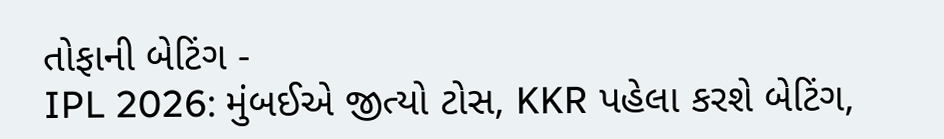તોફાની બેટિંગ -
IPL 2026: મુંબઈએ જીત્યો ટોસ, KKR પહેલા કરશે બેટિંગ,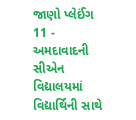જાણો પ્લેઈંગ 11 -
અમદાવાદની સીએન વિદ્યાલયમાં વિદ્યાર્થિની સાથે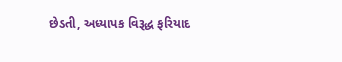છેડતી, અધ્યાપક વિરૂદ્ધ ફરિયાદ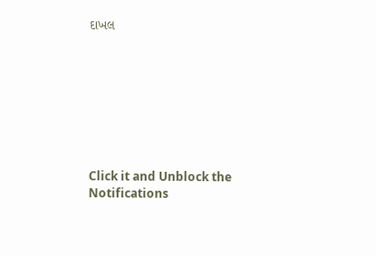દાખલ








Click it and Unblock the Notifications